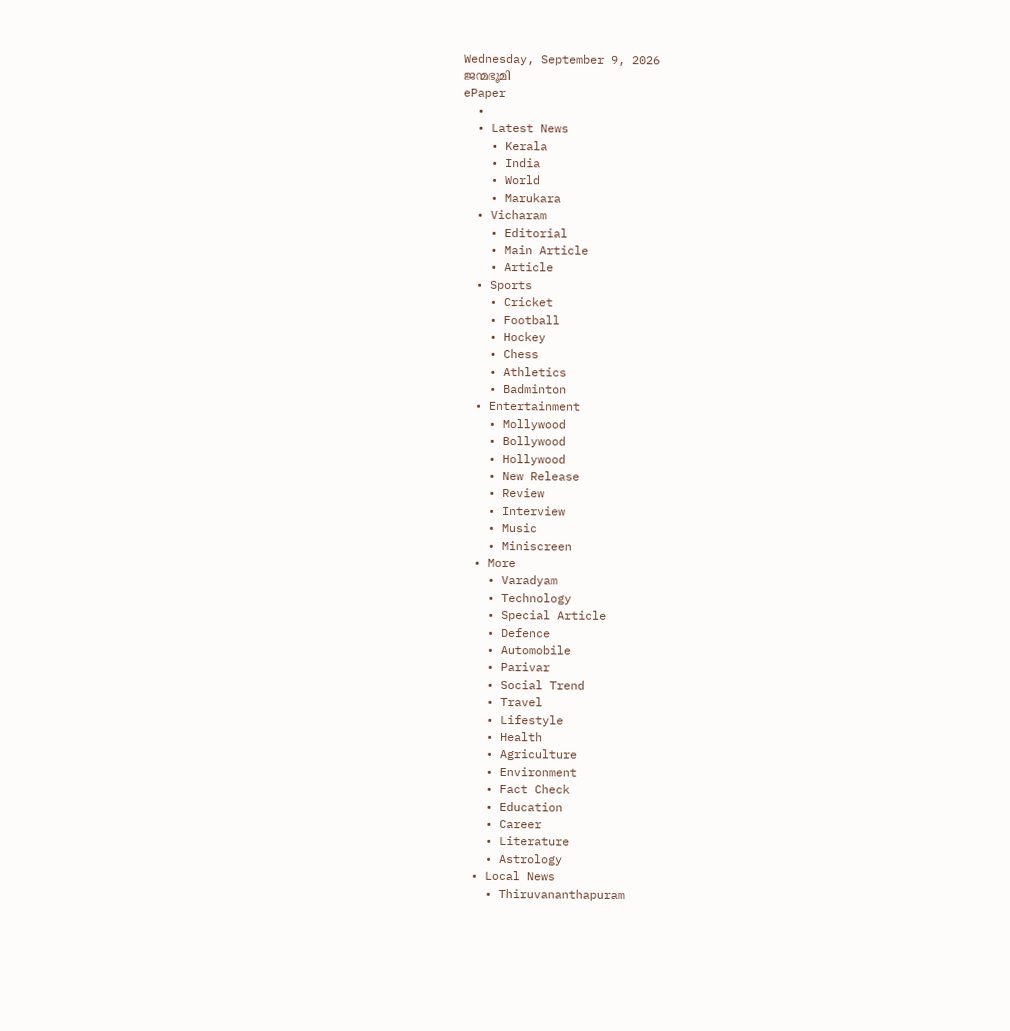Wednesday, September 9, 2026
ജന്മഭൂമി
ePaper
  •
  • Latest News
    • Kerala
    • India
    • World
    • Marukara
  • Vicharam
    • Editorial
    • Main Article
    • Article
  • Sports
    • Cricket
    • Football
    • Hockey
    • Chess
    • Athletics
    • Badminton
  • Entertainment
    • Mollywood
    • Bollywood
    • Hollywood
    • New Release
    • Review
    • Interview
    • Music
    • Miniscreen
  • More
    • Varadyam
    • Technology
    • Special Article
    • Defence
    • Automobile
    • Parivar
    • Social Trend
    • Travel
    • Lifestyle
    • Health
    • Agriculture
    • Environment
    • Fact Check
    • Education
    • Career
    • Literature
    • Astrology
  • Local News
    • Thiruvananthapuram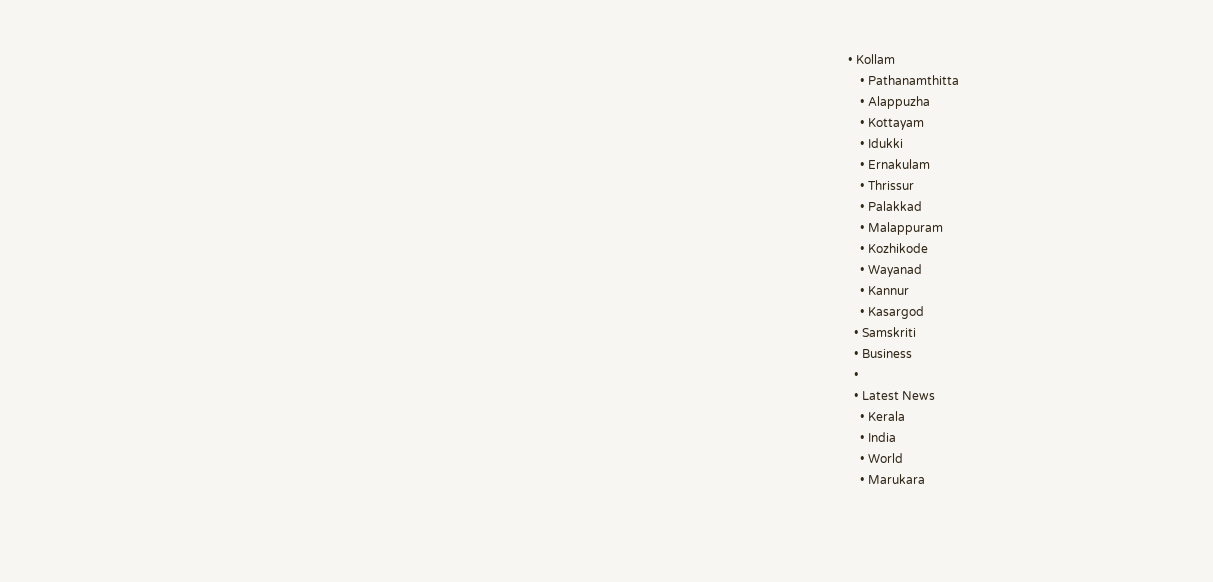• Kollam
    • Pathanamthitta
    • Alappuzha
    • Kottayam
    • Idukki
    • Ernakulam
    • Thrissur
    • Palakkad
    • Malappuram
    • Kozhikode
    • Wayanad
    • Kannur
    • Kasargod
  • Samskriti
  • Business
  •
  • Latest News
    • Kerala
    • India
    • World
    • Marukara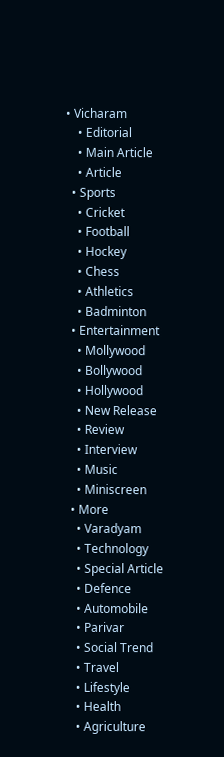• Vicharam
    • Editorial
    • Main Article
    • Article
  • Sports
    • Cricket
    • Football
    • Hockey
    • Chess
    • Athletics
    • Badminton
  • Entertainment
    • Mollywood
    • Bollywood
    • Hollywood
    • New Release
    • Review
    • Interview
    • Music
    • Miniscreen
  • More
    • Varadyam
    • Technology
    • Special Article
    • Defence
    • Automobile
    • Parivar
    • Social Trend
    • Travel
    • Lifestyle
    • Health
    • Agriculture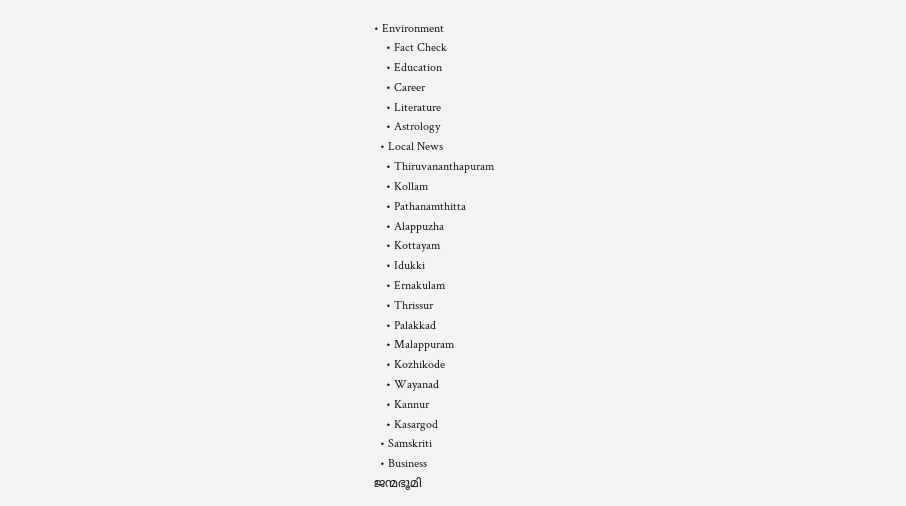• Environment
    • Fact Check
    • Education
    • Career
    • Literature
    • Astrology
  • Local News
    • Thiruvananthapuram
    • Kollam
    • Pathanamthitta
    • Alappuzha
    • Kottayam
    • Idukki
    • Ernakulam
    • Thrissur
    • Palakkad
    • Malappuram
    • Kozhikode
    • Wayanad
    • Kannur
    • Kasargod
  • Samskriti
  • Business
ജന്മഭൂമി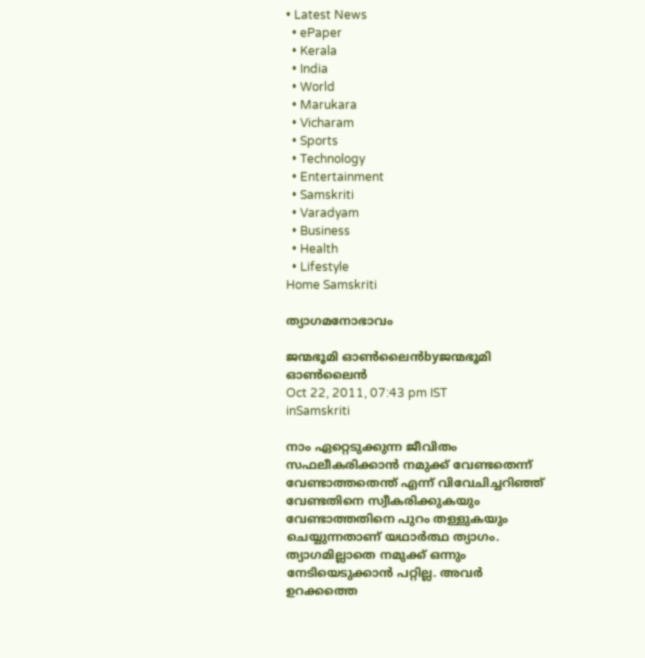• Latest News
  • ePaper
  • Kerala
  • India
  • World
  • Marukara
  • Vicharam
  • Sports
  • Technology
  • Entertainment
  • Samskriti
  • Varadyam
  • Business
  • Health
  • Lifestyle
Home Samskriti

ത്യാഗമനോഭാവം

ജന്മഭൂമി ഓണ്‍ലൈന്‍byജന്മഭൂമി ഓണ്‍ലൈന്‍
Oct 22, 2011, 07:43 pm IST
inSamskriti

നാം ഏറ്റെടുക്കുന്ന ജീവിതം സഫലീകരിക്കാന്‍ നമുക്ക്‌ വേണ്ടതെന്ന്‌ വേണ്ടാത്തതെന്ത്‌ എന്ന്‌ വിവേചിച്ചറിഞ്ഞ്‌ വേണ്ടതിനെ സ്വീകരിക്കുകയും വേണ്ടാത്തതിനെ പുറം തള്ളുകയും ചെയ്യുന്നതാണ്‌ യഥാര്‍ത്ഥ ത്യാഗം. ത്യാഗമില്ലാതെ നമുക്ക്‌ ഒന്നും നേടിയെടുക്കാന്‍ പറ്റില്ല. അവര്‍ ഉറക്കത്തെ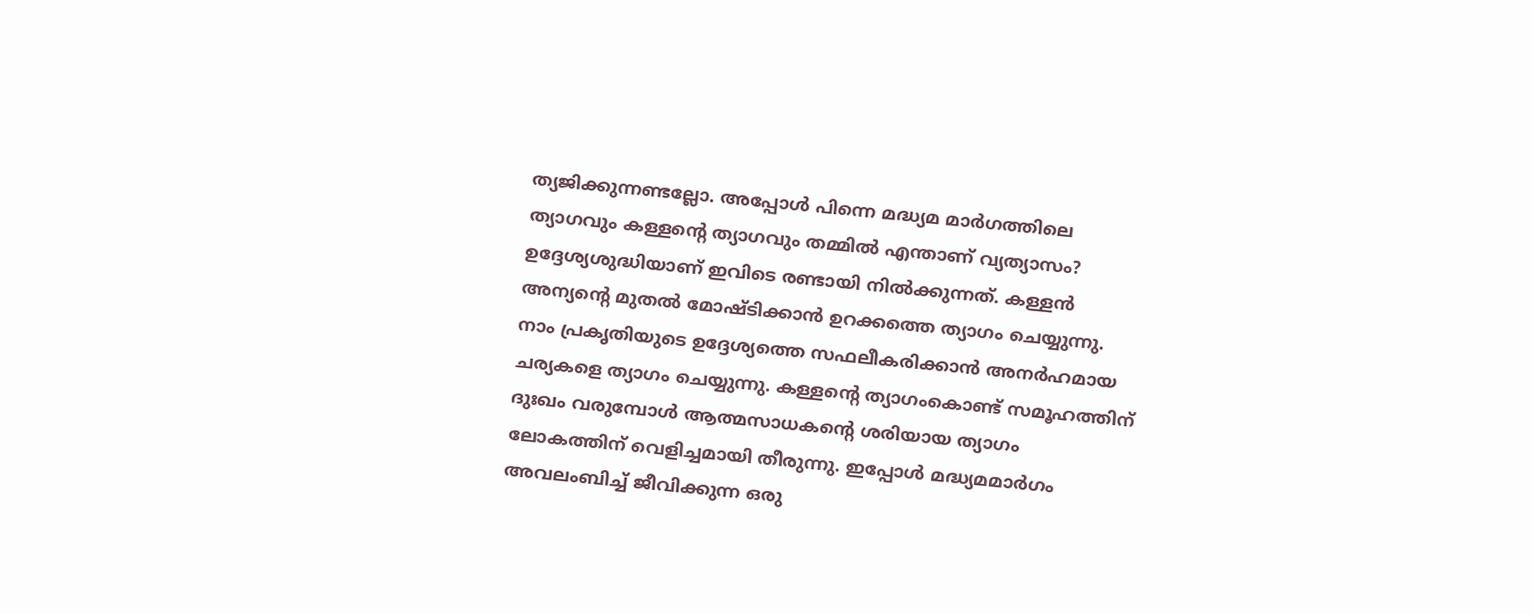ത്യജിക്കുന്നണ്ടല്ലോ. അപ്പോള്‍ പിന്നെ മദ്ധ്യമ മാര്‍ഗത്തിലെ ത്യാഗവും കള്ളന്റെ ത്യാഗവും തമ്മില്‍ എന്താണ്‌ വ്യത്യാസം? ഉദ്ദേശ്യശുദ്ധിയാണ്‌ ഇവിടെ രണ്ടായി നില്‍ക്കുന്നത്‌. കള്ളന്‍ അന്യന്റെ മുതല്‍ മോഷ്ടിക്കാന്‍ ഉറക്കത്തെ ത്യാഗം ചെയ്യുന്നു. നാം പ്രകൃതിയുടെ ഉദ്ദേശ്യത്തെ സഫലീകരിക്കാന്‍ അനര്‍ഹമായ ചര്യകളെ ത്യാഗം ചെയ്യുന്നു. കള്ളന്റെ ത്യാഗംകൊണ്ട്‌ സമൂഹത്തിന്‌ ദുഃഖം വരുമ്പോള്‍ ആത്മസാധകന്റെ ശരിയായ ത്യാഗം ലോകത്തിന്‌ വെളിച്ചമായി തീരുന്നു. ഇപ്പോള്‍ മദ്ധ്യമമാര്‍ഗം അവലംബിച്ച്‌ ജീവിക്കുന്ന ഒരു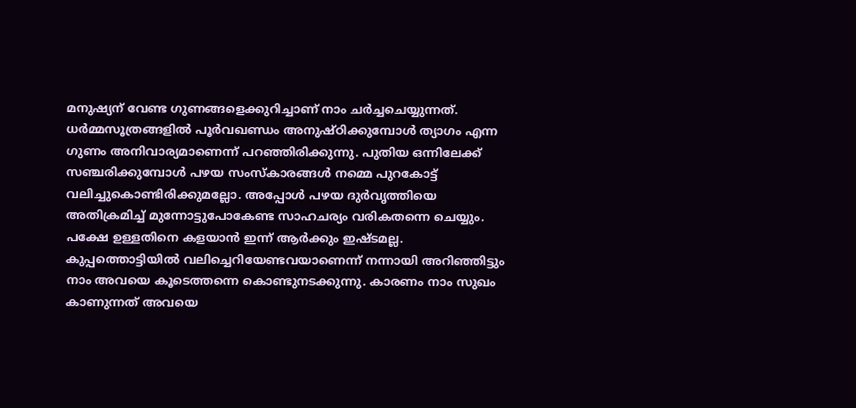മനുഷ്യന്‌ വേണ്ട ഗുണങ്ങളെക്കുറിച്ചാണ്‌ നാം ചര്‍ച്ചചെയ്യുന്നത്‌. ധര്‍മ്മസൂത്രങ്ങളില്‍ പൂര്‍വഖണ്ഡം അനുഷ്ഠിക്കുമ്പോള്‍ ത്യാഗം എന്ന ഗുണം അനിവാര്യമാണെന്ന്‌ പറഞ്ഞിരിക്കുന്നു. പുതിയ ഒന്നിലേക്ക്‌ സഞ്ചരിക്കുമ്പോള്‍ പഴയ സംസ്കാരങ്ങള്‍ നമ്മെ പുറകോട്ട്‌ വലിച്ചുകൊണ്ടിരിക്കുമല്ലോ. അപ്പോള്‍ പഴയ ദുര്‍വൃത്തിയെ അതിക്രമിച്ച്‌ മുന്നോട്ടുപോകേണ്ട സാഹചര്യം വരികതന്നെ ചെയ്യും. പക്ഷേ ഉള്ളതിനെ കളയാന്‍ ഇന്ന്‌ ആര്‍ക്കും ഇഷ്ടമല്ല.
കുപ്പത്തൊട്ടിയില്‍ വലിച്ചെറിയേണ്ടവയാണെന്ന്‌ നന്നായി അറിഞ്ഞിട്ടും നാം അവയെ കൂടെത്തന്നെ കൊണ്ടുനടക്കുന്നു. കാരണം നാം സുഖം കാണുന്നത്‌ അവയെ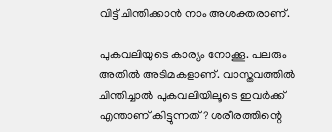വിട്ട്‌ ചിന്തിക്കാന്‍ നാം അശക്തരാണ്‌.

പുകവലിയുടെ കാര്യം നോക്കൂ. പലരും അതില്‍ അടിമകളാണ്‌. വാസ്തവത്തില്‍ ചിന്തിച്ചാല്‍ പുകവലിയിലൂടെ ഇവര്‍ക്ക്‌ എന്താണ്‌ കിട്ടുന്നത്‌? ശരീരത്തിന്റെ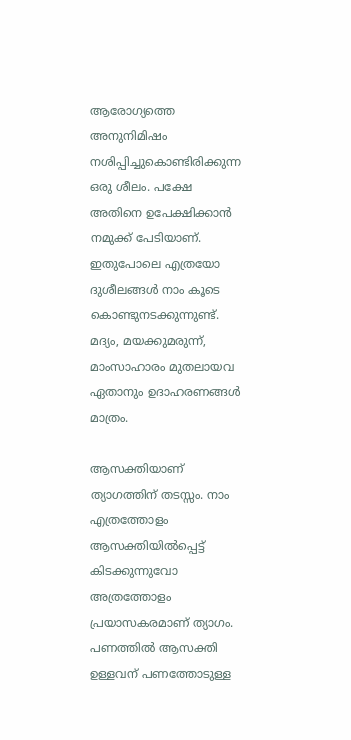ആരോഗ്യത്തെ അനുനിമിഷം നശിപ്പിച്ചുകൊണ്ടിരിക്കുന്ന ഒരു ശീലം. പക്ഷേ അതിനെ ഉപേക്ഷിക്കാന്‍ നമുക്ക്‌ പേടിയാണ്‌. ഇതുപോലെ എത്രയോ ദുശീലങ്ങള്‍ നാം കൂടെ കൊണ്ടുനടക്കുന്നുണ്ട്‌. മദ്യം, മയക്കുമരുന്ന്‌, മാംസാഹാരം മുതലായവ ഏതാനും ഉദാഹരണങ്ങള്‍ മാത്രം.

ആസക്തിയാണ്‌ ത്യാഗത്തിന്‌ തടസ്സം. നാം എത്രത്തോളം ആസക്തിയില്‍പ്പെട്ട്‌ കിടക്കുന്നുവോ അത്രത്തോളം പ്രയാസകരമാണ്‌ ത്യാഗം. പണത്തില്‍ ആസക്തി ഉള്ളവന്‌ പണത്തോടുള്ള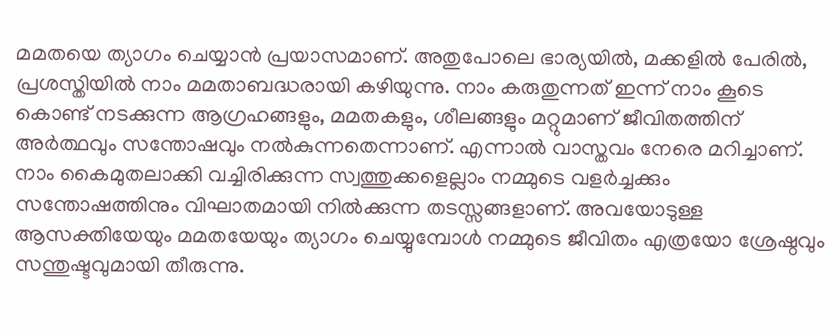മമതയെ ത്യാഗം ചെയ്യാന്‍ പ്രയാസമാണ്‌. അതുപോലെ ഭാര്യയില്‍, മക്കളില്‍ പേരില്‍, പ്രശസ്തിയില്‍ നാം മമതാബദ്ധരായി കഴിയുന്നു. നാം കരുതുന്നത്‌ ഇന്ന്‌ നാം കൂടെ കൊണ്ട്‌ നടക്കുന്ന ആഗ്രഹങ്ങളും, മമതകളും, ശീലങ്ങളും മറ്റുമാണ്‌ ജീവിതത്തിന്‌ അര്‍ത്ഥവും സന്തോഷവും നല്‍കുന്നതെന്നാണ്‌. എന്നാല്‍ വാസ്തവം നേരെ മറിച്ചാണ്‌. നാം കൈമുതലാക്കി വച്ചിരിക്കുന്ന സ്വത്തുക്കളെല്ലാം നമ്മുടെ വളര്‍ച്ചക്കും സന്തോഷത്തിനും വിഘാതമായി നില്‍ക്കുന്ന തടസ്സങ്ങളാണ്‌. അവയോടുള്ള ആസക്തിയേയും മമതയേയും ത്യാഗം ചെയ്യുമ്പോള്‍ നമ്മുടെ ജീവിതം എത്രയോ ശ്രേഷ്ഠവും സന്തുഷ്ടവുമായി തീരുന്നു.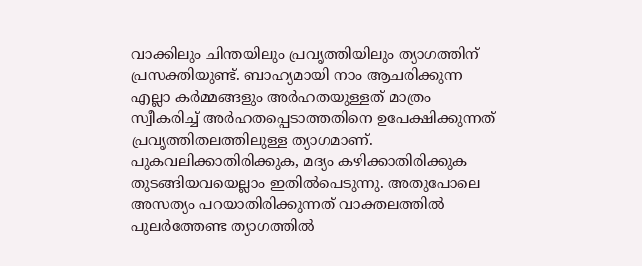വാക്കിലും ചിന്തയിലും പ്രവൃത്തിയിലും ത്യാഗത്തിന്‌ പ്രസക്തിയുണ്ട്‌. ബാഹ്യമായി നാം ആചരിക്കുന്ന എല്ലാ കര്‍മ്മങ്ങളും അര്‍ഹതയുള്ളത്‌ മാത്രം സ്വീകരിച്ച്‌ അര്‍ഹതപ്പെടാത്തതിനെ ഉപേക്ഷിക്കുന്നത്‌ പ്രവൃത്തിതലത്തിലുള്ള ത്യാഗമാണ്‌. പുകവലിക്കാതിരിക്കുക, മദ്യം കഴിക്കാതിരിക്കുക തുടങ്ങിയവയെല്ലാം ഇതില്‍പെടുന്നു. അതുപോലെ അസത്യം പറയാതിരിക്കുന്നത്‌ വാക്തലത്തില്‍ പുലര്‍ത്തേണ്ട ത്യാഗത്തില്‍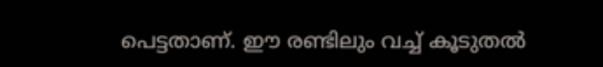പെട്ടതാണ്‌. ഈ രണ്ടിലും വച്ച്‌ കൂടുതല്‍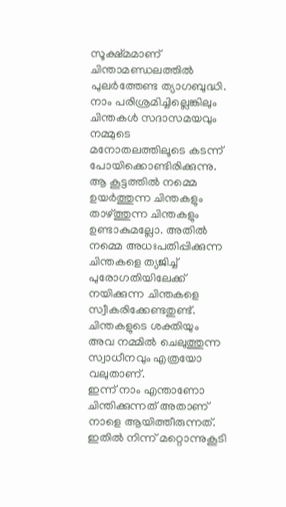സൂക്ഷ്മമാണ്‌ ചിന്താമണ്ഡലത്തില്‍ പുലര്‍ത്തേണ്ട ത്യാഗബുദ്ധി. നാം പരിശ്രമിച്ചില്ലെങ്കിലും ചിന്തകള്‍ സദാസമയവും നമ്മുടെ മനോതലത്തിലൂടെ കടന്ന്‌ പോയിക്കൊണ്ടിരിക്കുന്നു. ആ കൂട്ടത്തില്‍ നമ്മെ ഉയര്‍ത്തുന്ന ചിന്തകളും താഴ്‌ത്തുന്ന ചിന്തകളും ഉണ്ടാകുമല്ലോ. അതില്‍ നമ്മെ അധഃപതിപ്പിക്കുന്ന ചിന്തകളെ ത്യജിച്ച്‌ പുരോഗതിയിലേക്ക്‌ നയിക്കുന്ന ചിന്തകളെ സ്വീകരിക്കേണ്ടതുണ്ട്‌. ചിന്തകളുടെ ശക്തിയും അവ നമ്മില്‍ ചെലുത്തുന്ന സ്വാധീനവും എത്രയോ വലുതാണ്‌.
ഇന്ന്‌ നാം എന്താണോ ചിന്തിക്കുന്നത്‌ അതാണ്‌ നാളെ ആയിത്തീരുന്നത്‌. ഇതില്‍ നിന്ന്‌ മറ്റൊന്നുകൂടി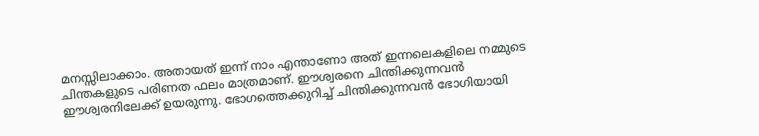മനസ്സിലാക്കാം. അതായത്‌ ഇന്ന്‌ നാം എന്താണോ അത്‌ ഇന്നലെകളിലെ നമ്മുടെ ചിന്തകളുടെ പരിണത ഫലം മാത്രമാണ്‌. ഈശ്വരനെ ചിന്തിക്കുന്നവന്‍ ഈശ്വരനിലേക്ക്‌ ഉയരുന്നു. ഭോഗത്തെക്കുറിച്ച്‌ ചിന്തിക്കുന്നവന്‍ ഭോഗിയായി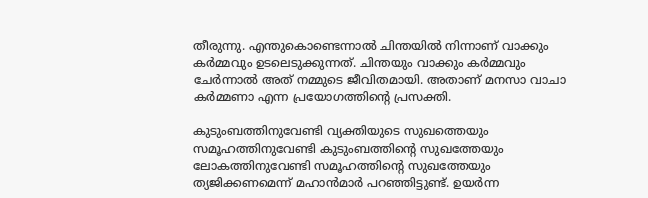തീരുന്നു. എന്തുകൊണ്ടെന്നാല്‍ ചിന്തയില്‍ നിന്നാണ്‌ വാക്കും കര്‍മ്മവും ഉടലെടുക്കുന്നത്‌. ചിന്തയും വാക്കും കര്‍മ്മവും ചേര്‍ന്നാല്‍ അത്‌ നമ്മുടെ ജീവിതമായി. അതാണ്‌ മനസാ വാചാ കര്‍മ്മണാ എന്ന പ്രയോഗത്തിന്റെ പ്രസക്തി.

കുടുംബത്തിനുവേണ്ടി വ്യക്തിയുടെ സുഖത്തെയും സമൂഹത്തിനുവേണ്ടി കുടുംബത്തിന്റെ സുഖത്തേയും ലോകത്തിനുവേണ്ടി സമൂഹത്തിന്റെ സുഖത്തേയും ത്യജിക്കണമെന്ന്‌ മഹാന്‍മാര്‍ പറഞ്ഞിട്ടുണ്ട്‌. ഉയര്‍ന്ന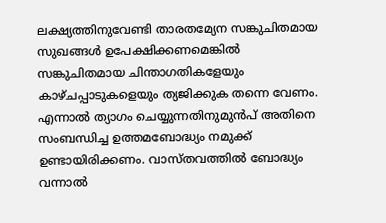ലക്ഷ്യത്തിനുവേണ്ടി താരതമ്യേന സങ്കുചിതമായ സുഖങ്ങള്‍ ഉപേക്ഷിക്കണമെങ്കില്‍ സങ്കുചിതമായ ചിന്താഗതികളേയും കാഴ്ചപ്പാടുകളെയും ത്യജിക്കുക തന്നെ വേണം. എന്നാല്‍ ത്യാഗം ചെയ്യുന്നതിനുമുന്‍പ്‌ അതിനെ സംബന്ധിച്ച ഉത്തമബോദ്ധ്യം നമുക്ക്‌ ഉണ്ടായിരിക്കണം. വാസ്തവത്തില്‍ ബോദ്ധ്യം വന്നാല്‍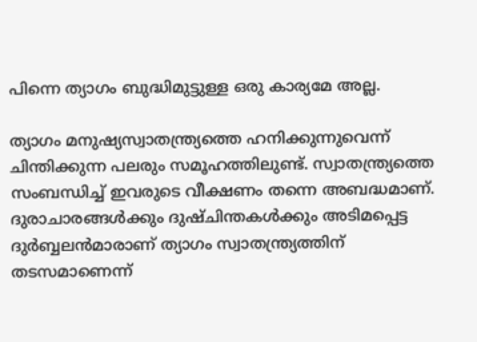പിന്നെ ത്യാഗം ബുദ്ധിമുട്ടുള്ള ഒരു കാര്യമേ അല്ല.

ത്യാഗം മനുഷ്യസ്വാതന്ത്ര്യത്തെ ഹനിക്കുന്നുവെന്ന്‌ ചിന്തിക്കുന്ന പലരും സമൂഹത്തിലുണ്ട്‌. സ്വാതന്ത്ര്യത്തെ സംബന്ധിച്ച്‌ ഇവരുടെ വീക്ഷണം തന്നെ അബദ്ധമാണ്‌. ദുരാചാരങ്ങള്‍ക്കും ദുഷ്ചിന്തകള്‍ക്കും അടിമപ്പെട്ട ദുര്‍ബ്ബലന്‍മാരാണ്‌ ത്യാഗം സ്വാതന്ത്ര്യത്തിന്‌ തടസമാണെന്ന്‌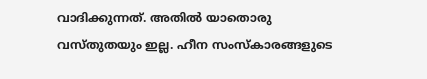വാദിക്കുന്നത്‌. അതില്‍ യാതൊരു വസ്തുതയും ഇല്ല. ഹീന സംസ്കാരങ്ങളുടെ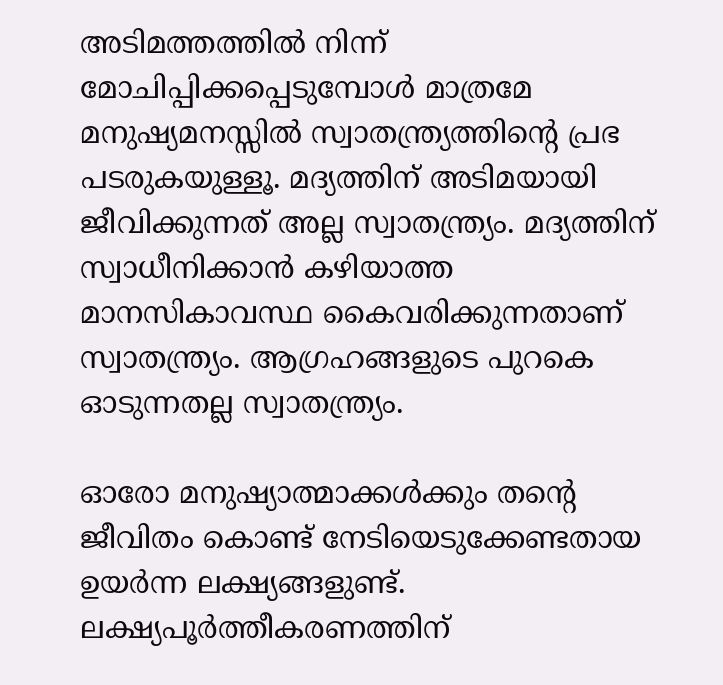അടിമത്തത്തില്‍ നിന്ന്‌ മോചിപ്പിക്കപ്പെടുമ്പോള്‍ മാത്രമേ മനുഷ്യമനസ്സില്‍ സ്വാതന്ത്ര്യത്തിന്റെ പ്രഭ പടരുകയുള്ളൂ. മദ്യത്തിന്‌ അടിമയായി ജീവിക്കുന്നത്‌ അല്ല സ്വാതന്ത്ര്യം. മദ്യത്തിന്‌ സ്വാധീനിക്കാന്‍ കഴിയാത്ത മാനസികാവസ്ഥ കൈവരിക്കുന്നതാണ്‌ സ്വാതന്ത്ര്യം. ആഗ്രഹങ്ങളുടെ പുറകെ ഓടുന്നതല്ല സ്വാതന്ത്ര്യം.

ഓരോ മനുഷ്യാത്മാക്കള്‍ക്കും തന്റെ ജീവിതം കൊണ്ട്‌ നേടിയെടുക്കേണ്ടതായ ഉയര്‍ന്ന ലക്ഷ്യങ്ങളുണ്ട്‌. ലക്ഷ്യപൂര്‍ത്തീകരണത്തിന്‌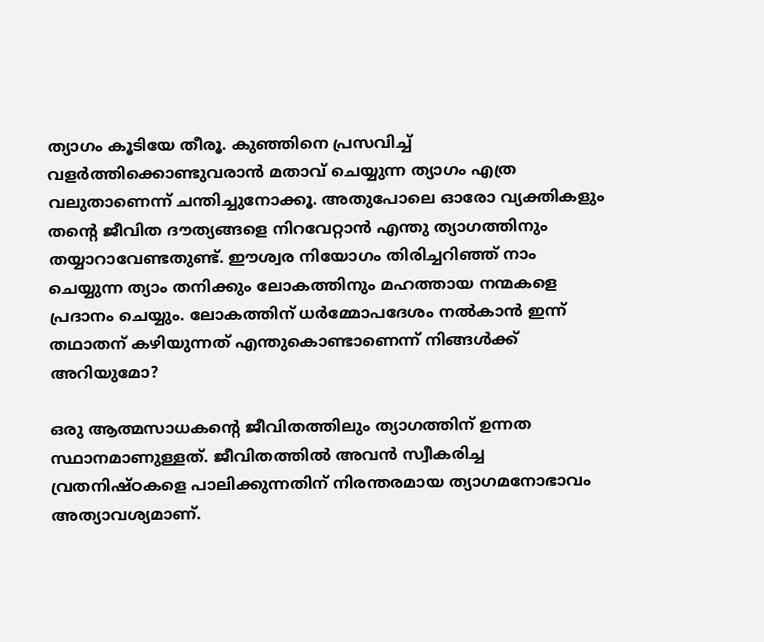ത്യാഗം കൂടിയേ തീരൂ. കുഞ്ഞിനെ പ്രസവിച്ച്‌ വളര്‍ത്തിക്കൊണ്ടുവരാന്‍ മതാവ്‌ ചെയ്യുന്ന ത്യാഗം എത്ര വലുതാണെന്ന്‌ ചന്തിച്ചുനോക്കൂ. അതുപോലെ ഓരോ വ്യക്തികളും തന്റെ ജീവിത ദൗത്യങ്ങളെ നിറവേറ്റാന്‍ എന്തു ത്യാഗത്തിനും തയ്യാറാവേണ്ടതുണ്ട്‌. ഈശ്വര നിയോഗം തിരിച്ചറിഞ്ഞ്‌ നാം ചെയ്യുന്ന ത്യാം തനിക്കും ലോകത്തിനും മഹത്തായ നന്മകളെ പ്രദാനം ചെയ്യും. ലോകത്തിന്‌ ധര്‍മ്മോപദേശം നല്‍കാന്‍ ഇന്ന്‌ തഥാതന്‌ കഴിയുന്നത്‌ എന്തുകൊണ്ടാണെന്ന്‌ നിങ്ങള്‍ക്ക്‌ അറിയുമോ?

ഒരു ആത്മസാധകന്റെ ജീവിതത്തിലും ത്യാഗത്തിന്‌ ഉന്നത സ്ഥാനമാണുള്ളത്‌. ജീവിതത്തില്‍ അവന്‍ സ്വീകരിച്ച വ്രതനിഷ്ഠകളെ പാലിക്കുന്നതിന്‌ നിരന്തരമായ ത്യാഗമനോഭാവം അത്യാവശ്യമാണ്‌.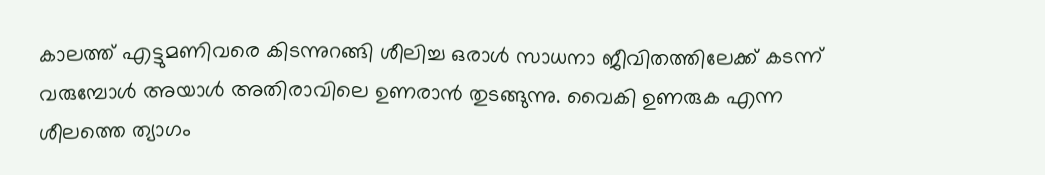കാലത്ത്‌ എട്ടുമണിവരെ കിടന്നുറങ്ങി ശീലിച്ച ഒരാള്‍ സാധനാ ജീവിതത്തിലേക്ക്‌ കടന്ന്‌ വരുമ്പോള്‍ അയാള്‍ അതിരാവിലെ ഉണരാന്‍ തുടങ്ങുന്നു. വൈകി ഉണരുക എന്ന ശീലത്തെ ത്യാഗം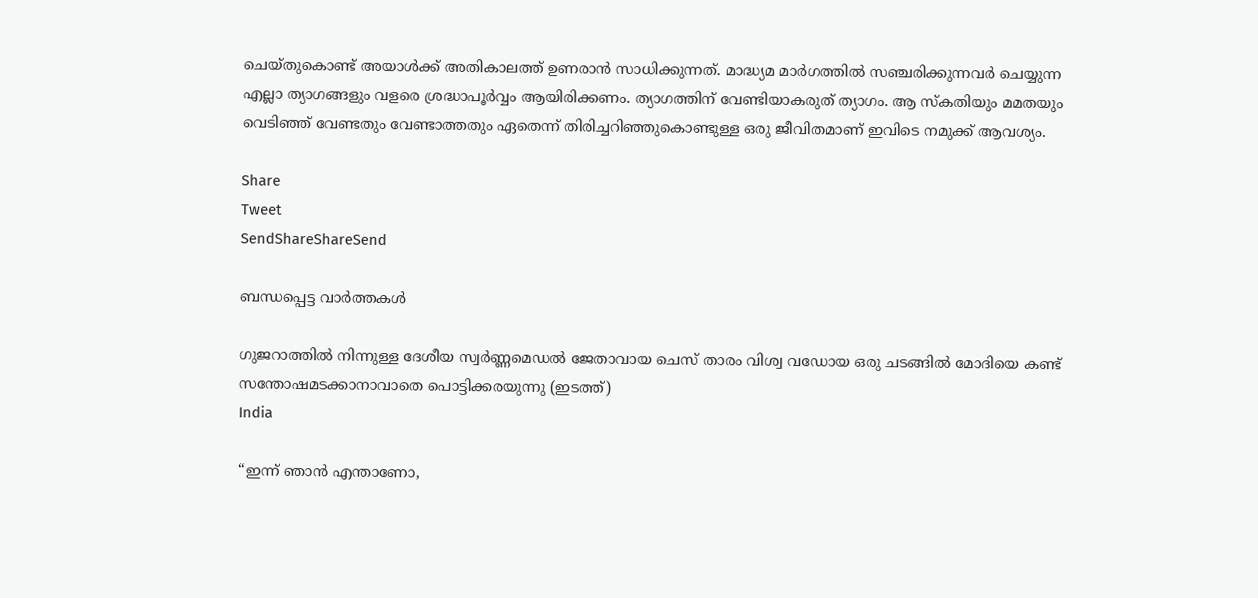ചെയ്തുകൊണ്ട്‌ അയാള്‍ക്ക്‌ അതികാലത്ത്‌ ഉണരാന്‍ സാധിക്കുന്നത്‌. മാദ്ധ്യമ മാര്‍ഗത്തില്‍ സഞ്ചരിക്കുന്നവര്‍ ചെയ്യുന്ന എല്ലാ ത്യാഗങ്ങളും വളരെ ശ്രദ്ധാപൂര്‍വ്വം ആയിരിക്കണം. ത്യാഗത്തിന്‌ വേണ്ടിയാകരുത്‌ ത്യാഗം. ആ സ്കതിയും മമതയും വെടിഞ്ഞ്‌ വേണ്ടതും വേണ്ടാത്തതും ഏതെന്ന്‌ തിരിച്ചറിഞ്ഞുകൊണ്ടുള്ള ഒരു ജീവിതമാണ്‌ ഇവിടെ നമുക്ക്‌ ആവശ്യം.

Share
Tweet
SendShareShareSend

ബന്ധപ്പെട്ട വാര്‍ത്തകള്‍

ഗുജറാത്തില്‍ നിന്നുള്ള ദേശീയ സ്വര്‍ണ്ണമെഡല്‍ ജേതാവായ ചെസ് താരം വിശ്വ വഡോയ ഒരു ചടങ്ങില്‍ മോദിയെ കണ്ട് സന്തോഷമടക്കാനാവാതെ പൊട്ടിക്കരയുന്നു (ഇടത്ത്)
India

“ഇന്ന് ഞാന്‍ എന്താണോ,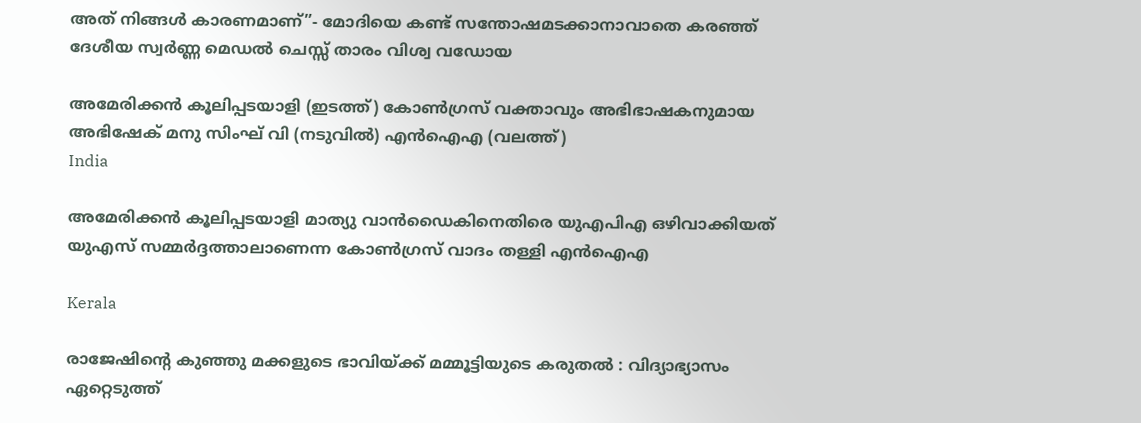അത് നിങ്ങള്‍ കാരണമാണ്”- മോദിയെ കണ്ട് സന്തോഷമടക്കാനാവാതെ കരഞ്ഞ് ദേശീയ സ്വര്‍ണ്ണ മെഡല്‍ ചെസ്സ് താരം വിശ്വ വഡോയ

അമേരിക്കന്‍ കൂലിപ്പടയാളി (ഇടത്ത്) കോണ്‍ഗ്രസ് വക്താവും അഭിഭാഷകനുമായ അഭിഷേക് മനു സിംഘ് വി (നടുവില്‍) എന്‍ഐഎ (വലത്ത്)
India

അമേരിക്കന്‍ കൂലിപ്പടയാളി മാത്യു വാന്‍ഡൈകിനെതിരെ യുഎപിഎ ഒഴിവാക്കിയത് യുഎസ് സമ്മര്‍ദ്ദത്താലാണെന്ന കോണ്‍ഗ്രസ് വാദം തള്ളി എന്‍ഐഎ

Kerala

രാജേഷിന്റെ കുഞ്ഞു മക്കളുടെ ഭാവിയ്‌ക്ക് മമ്മൂട്ടിയുടെ കരുതൽ : വിദ്യാഭ്യാസം ഏറ്റെടുത്ത്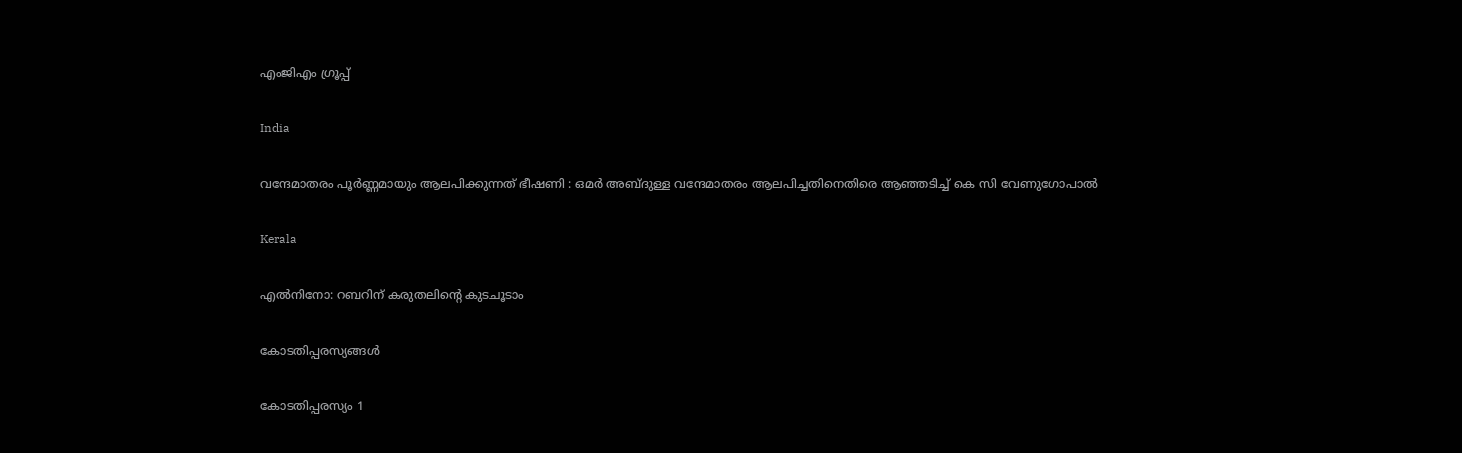എംജിഎം ഗ്രൂപ്പ്

India

വന്ദേമാതരം പൂർണ്ണമായും ആലപിക്കുന്നത് ഭീഷണി : ഒമർ അബ്ദുള്ള വന്ദേമാതരം ആലപിച്ചതിനെതിരെ ആഞ്ഞടിച്ച് കെ സി വേണുഗോപാൽ

Kerala

എല്‍നിനോ: റബറിന് കരുതലിന്റെ കുടചൂടാം

കോടതിപ്പരസ്യങ്ങള്‍

കോടതിപ്പരസ്യം 1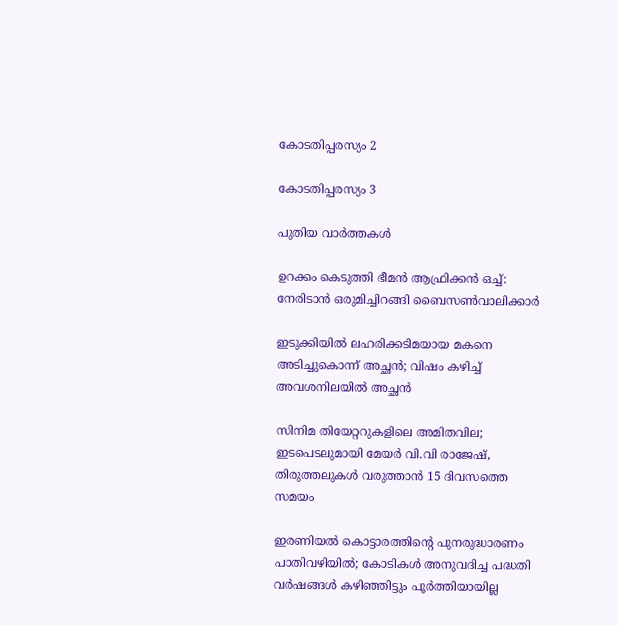കോടതിപ്പരസ്യം 2

കോടതിപ്പരസ്യം 3

പുതിയ വാര്‍ത്തകള്‍

ഉറക്കം കെടുത്തി ഭീമന്‍ ആഫ്രിക്കന്‍ ഒച്ച്: നേരിടാന്‍ ഒരുമിച്ചിറങ്ങി ബൈസണ്‍വാലിക്കാര്‍

ഇടുക്കിയിൽ ലഹരിക്കടിമയായ മകനെ അടിച്ചുകൊന്ന് അച്ഛൻ; വിഷം കഴിച്ച് അവശനിലയിൽ അച്ഛൻ

സിനിമ തിയേറ്ററുകളിലെ അമിതവില; ഇടപെടലുമായി മേയർ വി.വി രാജേഷ്, തിരുത്തലുകൾ വരുത്താൻ 15 ദിവസത്തെ സമയം

ഇരണിയല്‍ കൊട്ടാരത്തിന്റെ പുനരുദ്ധാരണം പാതിവഴിയില്‍; കോടികള്‍ അനുവദിച്ച പദ്ധതി വര്‍ഷങ്ങള്‍ കഴിഞ്ഞിട്ടും പൂര്‍ത്തിയായില്ല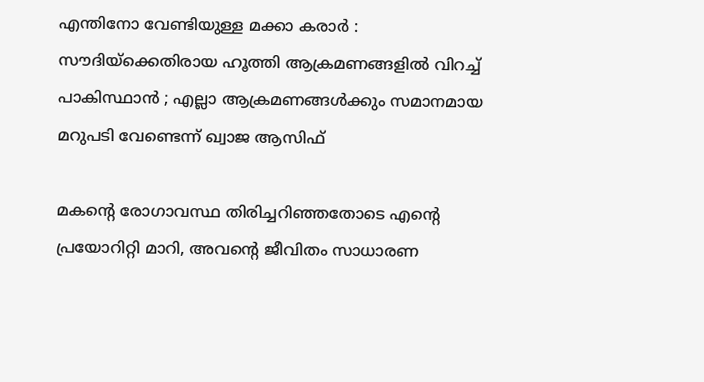എന്തിനോ വേണ്ടിയുള്ള മക്കാ കരാർ : സൗദിയ്‌ക്കെതിരായ ഹൂത്തി ആക്രമണങ്ങളിൽ വിറച്ച് പാകിസ്ഥാൻ ; എല്ലാ ആക്രമണങ്ങൾക്കും സമാനമായ മറുപടി വേണ്ടെന്ന് ഖ്വാജ ആസിഫ്

മകന്റെ രോഗാവസ്ഥ തിരിച്ചറിഞ്ഞതോടെ എന്റെ പ്രയോറിറ്റി മാറി, അവന്റെ ജീവിതം സാധാരണ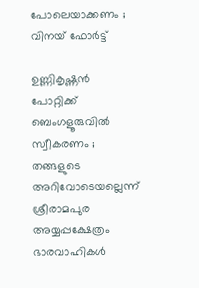പോലെയാക്കണം ; വിനയ് ഫോർട്ട്

ഉണ്ണികൃഷ്ണൻ പോറ്റിക്ക് ബെംഗളൂരുവിൽ സ്വീകരണം ; തങ്ങളുടെ അറിവോടെയല്ലെന്ന് ശ്രീരാമപുര അയ്യപ്പക്ഷേത്രം ഭാരവാഹികൾ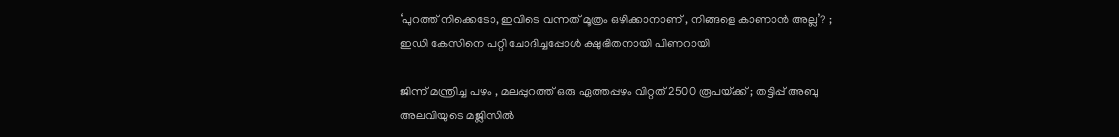‘പുറത്ത് നിക്കെടോ, ഇവിടെ വന്നത് മൂത്രം ഒഴിക്കാനാണ് , നിങ്ങളെ കാണാൻ അല്ല’? ; ഇഡി കേസിനെ പറ്റി ചോദിച്ചപ്പോൾ ക്ഷുഭിതനായി പിണറായി

ജിന്ന് മന്ത്രിച്ച പഴം , മലപ്പുറത്ത് ഒരു ഏത്തപ്പഴം വിറ്റത് 2500 രൂപയ്‌ക്ക് ; തട്ടിപ്പ് അബു അലവിയുടെ മജ്ലിസിൽ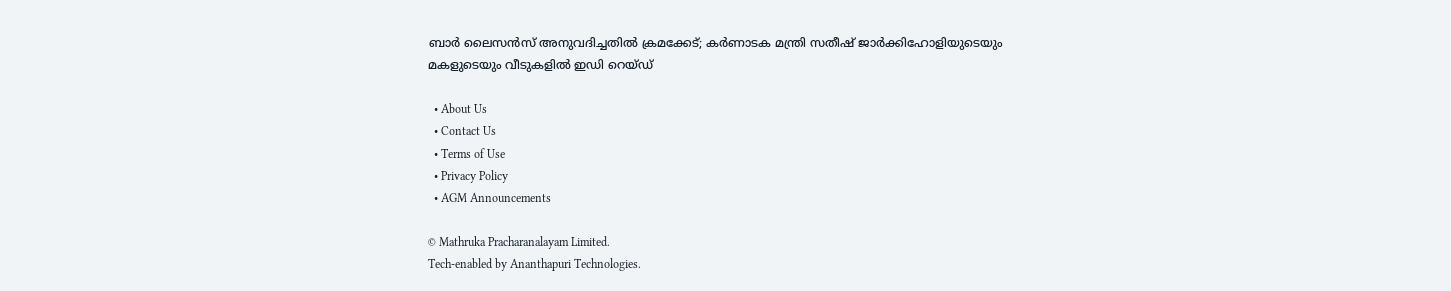ബാർ ലൈസൻസ് അനുവദിച്ചതിൽ ക്രമക്കേട്; കർണാടക മന്ത്രി സതീഷ് ജാർക്കിഹോളിയുടെയും മകളുടെയും വീടുകളിൽ ഇഡി റെയ്ഡ്

  • About Us
  • Contact Us
  • Terms of Use
  • Privacy Policy
  • AGM Announcements

© Mathruka Pracharanalayam Limited.
Tech-enabled by Ananthapuri Technologies.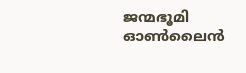ജന്മഭൂമി ഓണ്‍ലൈന്‍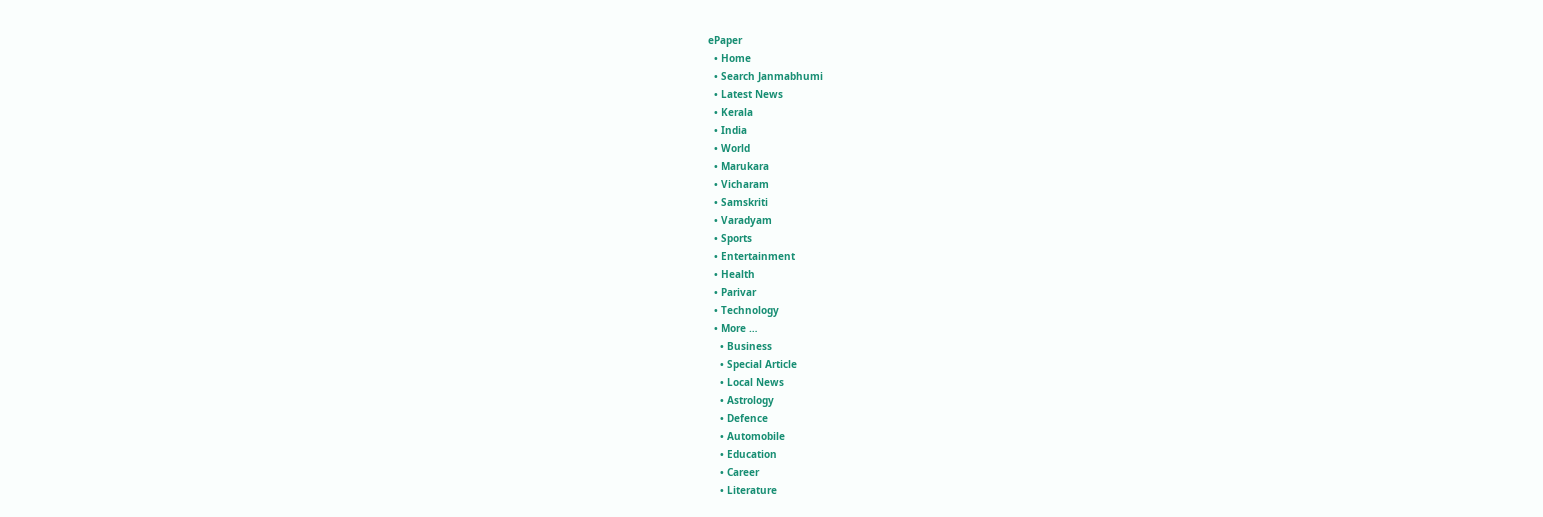ePaper
  • Home
  • Search Janmabhumi
  • Latest News
  • Kerala
  • India
  • World
  • Marukara
  • Vicharam
  • Samskriti
  • Varadyam
  • Sports
  • Entertainment
  • Health
  • Parivar
  • Technology
  • More …
    • Business
    • Special Article
    • Local News
    • Astrology
    • Defence
    • Automobile
    • Education
    • Career
    • Literature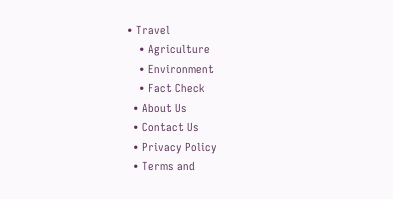• Travel
    • Agriculture
    • Environment
    • Fact Check
  • About Us
  • Contact Us
  • Privacy Policy
  • Terms and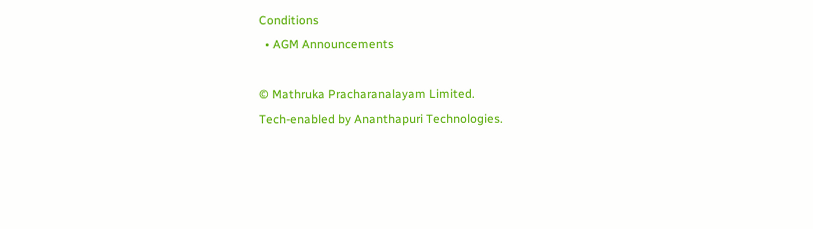Conditions
  • AGM Announcements

© Mathruka Pracharanalayam Limited.
Tech-enabled by Ananthapuri Technologies.